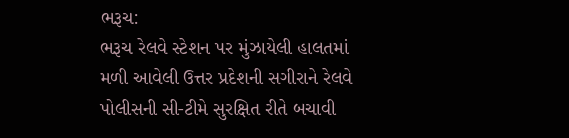ભરૂચ:
ભરૂચ રેલવે સ્ટેશન પર મુંઝાયેલી હાલતમાં મળી આવેલી ઉત્તર પ્રદેશની સગીરાને રેલવે પોલીસની સી-ટીમે સુરક્ષિત રીતે બચાવી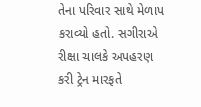તેના પરિવાર સાથે મેળાપ કરાવ્યો હતો. સગીરાએ રીક્ષા ચાલકે અપહરણ કરી ટ્રેન મારફતે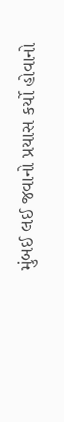મુંબઈ લઈ જવાનો પ્રયાસ કર્યો હોવાનો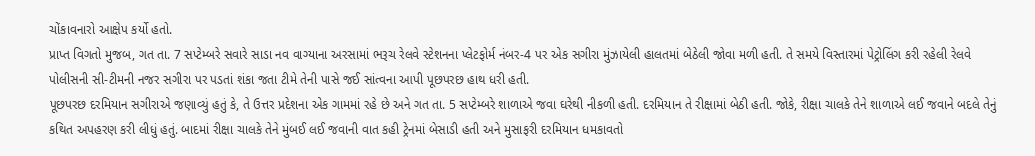ચોંકાવનારો આક્ષેપ કર્યો હતો.
પ્રાપ્ત વિગતો મુજબ, ગત તા. 7 સપ્ટેમ્બરે સવારે સાડા નવ વાગ્યાના અરસામાં ભરૂચ રેલવે સ્ટેશનના પ્લેટફોર્મ નંબર-4 પર એક સગીરા મુંઝાયેલી હાલતમાં બેઠેલી જોવા મળી હતી. તે સમયે વિસ્તારમાં પેટ્રોલિંગ કરી રહેલી રેલવે પોલીસની સી-ટીમની નજર સગીરા પર પડતાં શંકા જતા ટીમે તેની પાસે જઈ સાંત્વના આપી પૂછપરછ હાથ ધરી હતી.
પૂછપરછ દરમિયાન સગીરાએ જણાવ્યું હતું કે, તે ઉત્તર પ્રદેશના એક ગામમાં રહે છે અને ગત તા. 5 સપ્ટેમ્બરે શાળાએ જવા ઘરેથી નીકળી હતી. દરમિયાન તે રીક્ષામાં બેઠી હતી. જોકે, રીક્ષા ચાલકે તેને શાળાએ લઈ જવાને બદલે તેનું કથિત અપહરણ કરી લીધું હતું. બાદમાં રીક્ષા ચાલકે તેને મુંબઈ લઈ જવાની વાત કહી ટ્રેનમાં બેસાડી હતી અને મુસાફરી દરમિયાન ધમકાવતો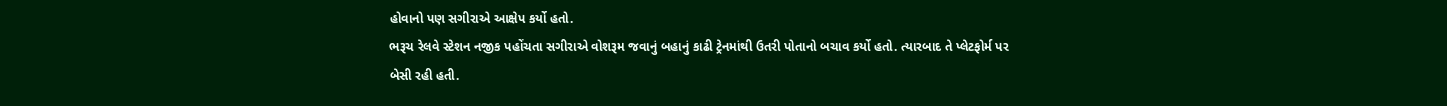હોવાનો પણ સગીરાએ આક્ષેપ કર્યો હતો.
ભરૂચ રેલવે સ્ટેશન નજીક પહોંચતા સગીરાએ વોશરૂમ જવાનું બહાનું કાઢી ટ્રેનમાંથી ઉતરી પોતાનો બચાવ કર્યો હતો. ત્યારબાદ તે પ્લેટફોર્મ પર બેસી રહી હતી.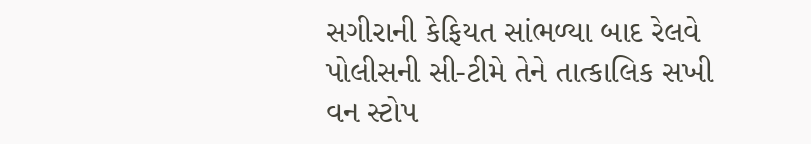સગીરાની કેફિયત સાંભળ્યા બાદ રેલવે પોલીસની સી-ટીમે તેને તાત્કાલિક સખી વન સ્ટોપ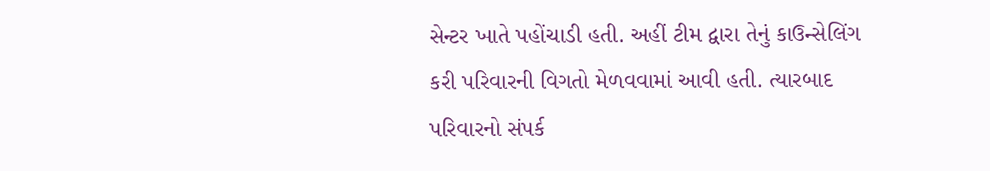સેન્ટર ખાતે પહોંચાડી હતી. અહીં ટીમ દ્વારા તેનું કાઉન્સેલિંગ કરી પરિવારની વિગતો મેળવવામાં આવી હતી. ત્યારબાદ પરિવારનો સંપર્ક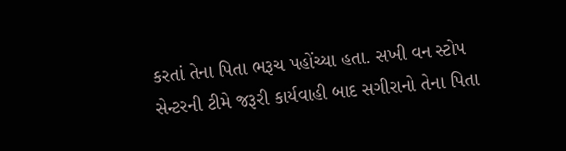કરતાં તેના પિતા ભરૂચ પહોંચ્યા હતા. સખી વન સ્ટોપ સેન્ટરની ટીમે જરૂરી કાર્યવાહી બાદ સગીરાનો તેના પિતા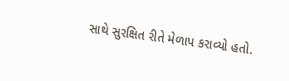સાથે સુરક્ષિત રીતે મેળાપ કરાવ્યો હતો.